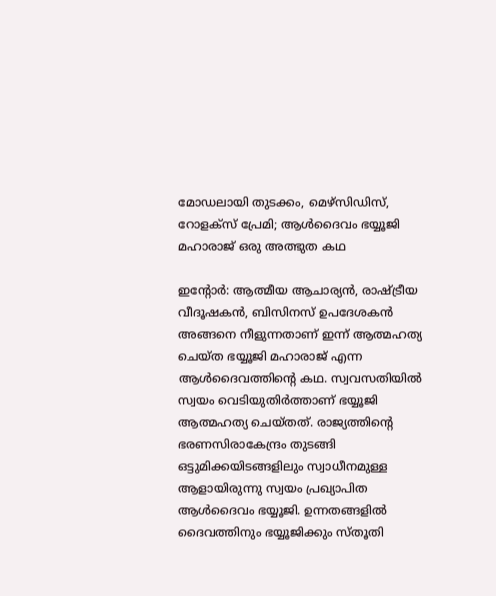മോഡലായി തുടക്കം, മെഴ്സിഡിസ്, റോളക്സ് പ്രേമി; ആള്‍ദൈവം ഭയ്യൂജി മഹാരാജ് ഒരു അത്ഭുത കഥ

ഇന്‍റോര്‍: ആത്മീയ ആചാര്യന്‍, രാഷ്ട്രീയ വീദൂഷകന്‍, ബിസിനസ് ഉപദേശകന്‍ അങ്ങനെ നീളുന്നതാണ് ഇന്ന് ആത്മഹത്യ ചെയ്ത ഭയ്യൂജി മഹാരാജ് എന്ന ആള്‍ദൈവത്തിന്‍റെ കഥ. സ്വവസതിയില്‍ സ്വയം വെടിയുതിര്‍ത്താണ് ഭയ്യൂജി ആത്മഹത്യ ചെയ്തത്. രാജ്യത്തിന്‍റെ ഭരണസിരാകേന്ദ്രം തുടങ്ങി ഒട്ടുമിക്കയിടങ്ങളിലും സ്വാധീനമുള്ള ആളായിരുന്നു സ്വയം പ്രഖ്യാപിത ആള്‍ദൈവം ഭയ്യൂജി. ഉന്നതങ്ങളില്‍ ദൈവത്തിനും ഭയ്യൂജിക്കും സ്തൂതി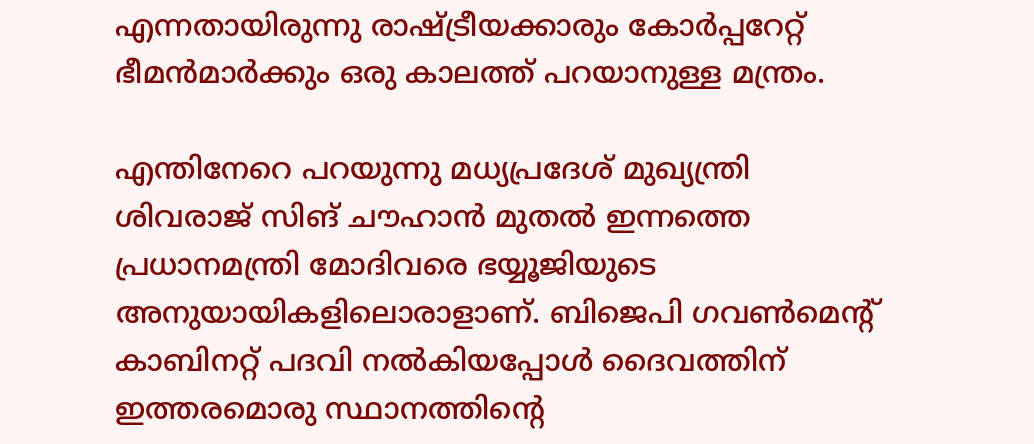എന്നതായിരുന്നു രാഷ്ട്രീയക്കാരും കോര്‍പ്പറേറ്റ് ഭീമന്‍മാര്‍ക്കും ഒരു കാലത്ത് പറയാനുള്ള മന്ത്രം.

എന്തിനേറെ പറയുന്നു മധ്യപ്രദേശ് മുഖ്യന്ത്രി ശിവരാജ് സിങ് ചൗഹാന്‍ മുതല്‍ ഇന്നത്തെ പ്രധാനമന്ത്രി മോദിവരെ ഭയ്യൂജിയുടെ അനുയായികളിലൊരാളാണ്. ബിജെപി ഗവണ്‍മെന്‍റ് കാബിനറ്റ് പദവി നല്‍കിയപ്പോള്‍ ദൈവത്തിന് ഇത്തരമൊരു സ്ഥാനത്തിന്‍റെ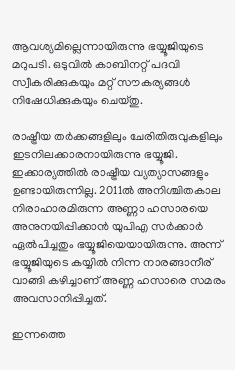ആവശ്യമില്ലെന്നായിരുന്നു ഭയ്യൂജിയുടെ മറുപടി. ഒടുവില്‍ കാബിനറ്റ് പദവി സ്വീകരിക്കുകയും മറ്റ് സൗകര്യങ്ങള്‍ നിഷേധിക്കുകയും ചെയ്തു.

രാഷ്ട്രീയ തര്‍ക്കങ്ങളിലും ചേരിതിരുവുകളിലും ഇടനിലക്കാരനായിരുന്നു ഭയ്യൂജി. ഇക്കാര്യത്തില്‍ രാഷ്ട്രീയ വ്യത്യാസങ്ങളും ഉണ്ടായിരുന്നില്ല. 2011ല്‍ അനിശ്ചിതകാല നിരാഹാരമിരുന്ന അണ്ണാ ഹസാരയെ അനുനയിപ്പിക്കാന്‍ യുപിഎ സര്‍ക്കാര്‍ ഏല്‍പിച്ചതും ഭയ്യൂജിയെയായിരുന്നു. അന്ന് ഭയ്യൂജിയുടെ കയ്യില്‍ നിന്ന നാരങ്ങാനീര് വാങ്ങി കഴിച്ചാണ് അണ്ണ ഹസാരെ സമരം അവസാനിപ്പിച്ചത്.

ഇന്നത്തെ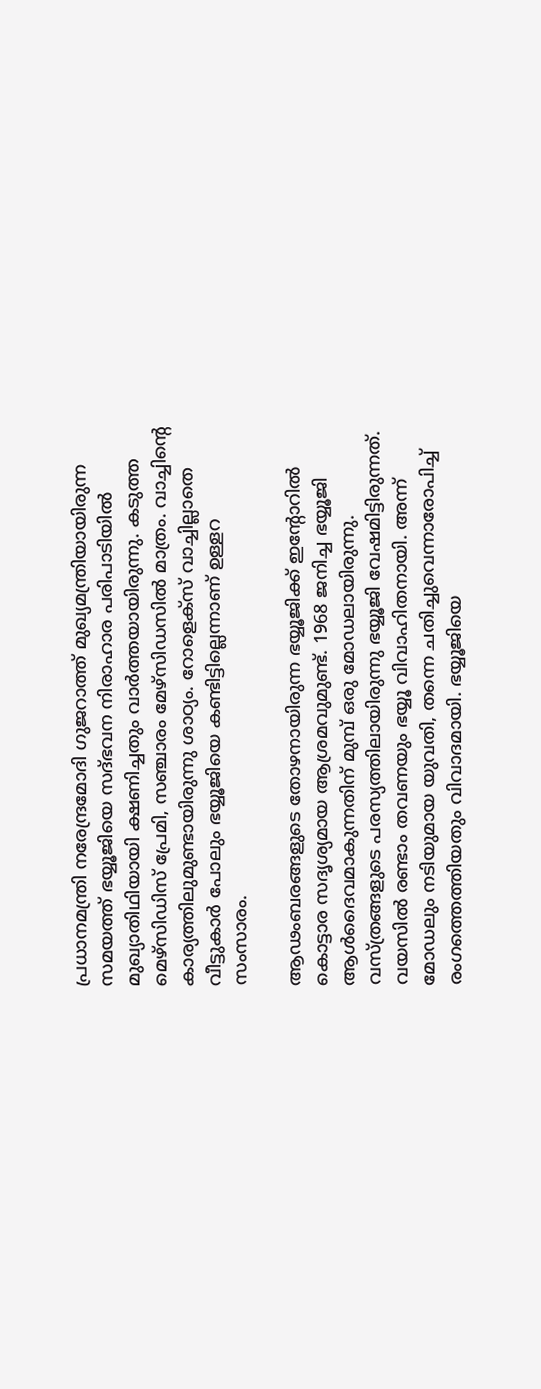പ്രധാനമന്ത്രി നരേന്ദ്രമോദി ഗുജറാത്ത് മുഖ്യമന്ത്രിയായിരുന്ന സമയത്ത് ഭയ്യൂജിയെ സദ്ഭവന നിരാഹാര പരിപാടിയില്‍ മുഖ്യാതിഥിയായി ക്ഷണിച്ചതും വാര്‍ത്തയായിരുന്നു. കടുത്ത മെഴ്സിഡിസ് പ്രേമി, സഞ്ചാരം മേഴ്സിഡസില്‍ മാത്രം. വാച്ചിന്‍റെ കാര്യത്തിലുമുണ്ടായിരുന്നു ശാഠ്യം. റോളെക്സ് വാച്ചില്ലാതെ വീട്ടുകാര്‍ പോലും ഭയ്യൂജിയെ കണ്ടിട്ടില്ലെന്നാണ് ഉള്ളറ സംസാരം.

ആഢംബരങ്ങളുടെ തോഴനായിരുന്ന ഭയ്യൂജിക്ക് ഇന്‍റോറില്‍‍ കൊട്ടാര സദൃശ്യമായ ആശ്രമവുമുണ്ട്. 1968 ജനിച്ച ഭയ്യൂജി ആള്‍ദൈവമാകുന്നതിന് മുമ്പ് ഒരു മോഡലായിരുന്നു. വസ്ത്രങ്ങളുടെ പരസ്യത്തിലായിരുന്നു ഭയ്യൂജി വേഷമിട്ടിരുന്നത്. വയസില്‍ രണ്ടാം തവണയും ഭയ്യൂ വിവാഹിതനായി. അന്ന് മോഡലും നടിയുമായ യുവതി, തന്നെ ചതിച്ചുവെന്നാരോപിച്ച് രംഗത്തെത്തിയതും വിവാദമായി. ഭയ്യൂജിയെ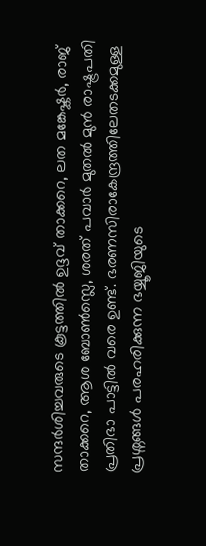സന്ദര്‍ശിച്ചവരുടെ കൂട്ടത്തില്‍ ഉദ്ദവ് താക്കറെ, ലത മങ്കേഷ്കര്‍, രാജ് താക്കറെ, ആശ ബോണ്‍സ്ലെ, ശരത് പവാര്‍ മുതല്‍ മുന്‍ രാഷ്ട്രപതി പ്രതിഭാ പാട്ടില്‍ വരെ ഉണ്ട്. ഭരണസിരാകേന്ദ്രത്തിലേതടക്കമുള്ള പ്രശ്നങ്ങള്‍ പരഹരിക്കുന്ന ഭയ്യൂജിയുടെ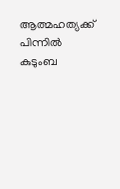ആത്മഹത്യക്ക് പിന്നില്‍ കുടുംബ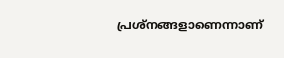പ്രശ്നങ്ങളാണെന്നാണ്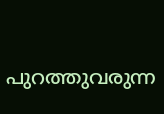പുറത്തുവരുന്ന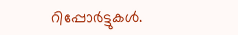റിപ്പോര്‍ട്ടുകള്‍.